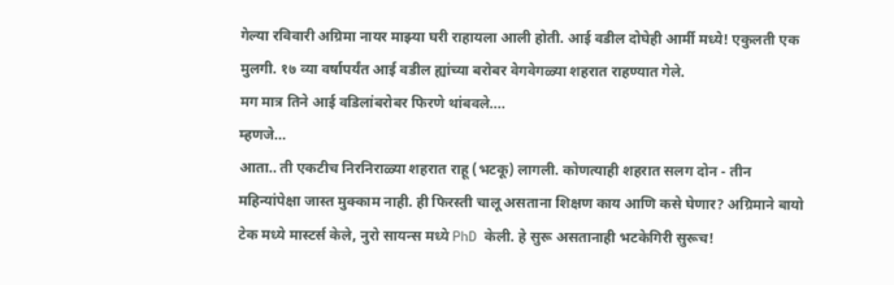गेल्या रविवारी अग्रिमा नायर माझ्या घरी राहायला आली होती. आई वडील दोघेही आर्मी मध्ये! एकुलती एक मुलगी. १७ व्या वर्षापर्यंत आई वडील ह्यांच्या बरोबर वेगवेगळ्या शहरात राहण्यात गेले.
मग मात्र तिने आई वडिलांबरोबर फिरणे थांबवले....
म्हणजे...
आता.. ती एकटीच निरनिराळ्या शहरात राहू (भटकू) लागली. कोणत्याही शहरात सलग दोन - तीन महिन्यांपेक्षा जास्त मुक्काम नाही. ही फिरस्ती चालू असताना शिक्षण काय आणि कसे घेणार? अग्रिमाने बायो टेक मध्ये मास्टर्स केले, नुरो सायन्स मध्ये PhD केली. हे सुरू असतानाही भटकेगिरी सुरूच!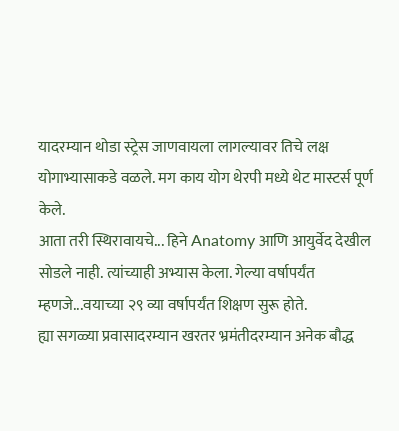यादरम्यान थोडा स्ट्रेस जाणवायला लागल्यावर तिचे लक्ष योगाभ्यासाकडे वळले. मग काय योग थेरपी मध्ये थेट मास्टर्स पूर्ण केले.
आता तरी स्थिरावायचे... हिने Anatomy आणि आयुर्वेद देखील सोडले नाही. त्यांच्याही अभ्यास केला. गेल्या वर्षापर्यंत म्हणजे...वयाच्या २९ व्या वर्षापर्यंत शिक्षण सुरू होते.
ह्या सगळ्या प्रवासादरम्यान खरतर भ्रमंतीदरम्यान अनेक बौद्ध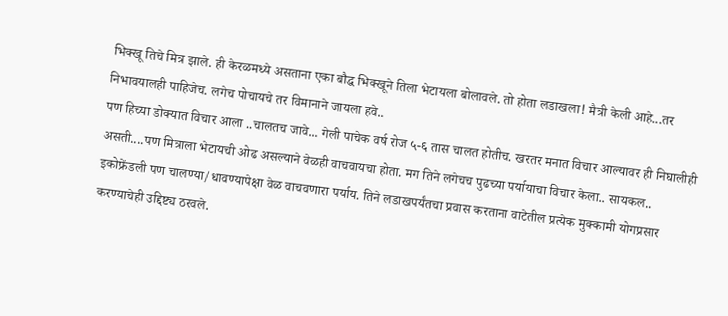भिक्खू तिचे मित्र झाले. ही केरळमध्ये असताना एका बौद्ध भिक्खूने तिला भेटायला बोलावले. तो होता लडाखला! मैत्री केली आहे...तर निभावयालही पाहिजेच. लगेच पोचायचे तर विमानाने जायला हवे..
पण हिच्या डोक्यात विचार आला ..चालतच जावे... गेली पाचेक वर्ष रोज ५-६ तास चालत होतीच. खरतर मनात विचार आल्यावर ही निघालीही असती....पण मित्राला भेटायची ओढ असल्याने वेळही वाचवायचा होता. मग तिने लगेचच पुढच्या पर्यायाचा विचार केला.. सायकल.. इकोफ्रेंडली पण चालण्या/धावण्यापेक्षा वेळ वाचवणारा पर्याय. तिने लडाखपर्यंतचा प्रवास करताना वाटेतील प्रत्येक मुक्कामी योगप्रसार करण्याचेही उद्दिष्ट्य ठरवले.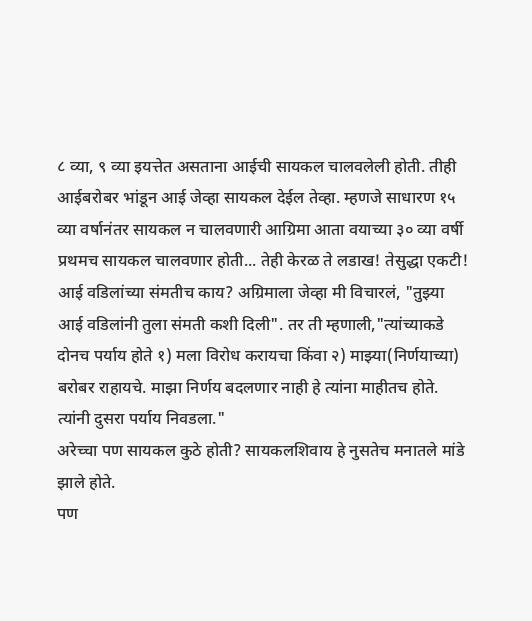८ व्या, ९ व्या इयत्तेत असताना आईची सायकल चालवलेली होती. तीही आईबरोबर भांडून आई जेव्हा सायकल देईल तेव्हा. म्हणजे साधारण १५ व्या वर्षानंतर सायकल न चालवणारी आग्रिमा आता वयाच्या ३० व्या वर्षी प्रथमच सायकल चालवणार होती... तेही केरळ ते लडाख! तेसुद्धा एकटी! आई वडिलांच्या संमतीच काय? अग्रिमाला जेव्हा मी विचारलं, "तुझ्या आई वडिलांनी तुला संमती कशी दिली". तर ती म्हणाली,"त्यांच्याकडे दोनच पर्याय होते १) मला विरोध करायचा किंवा २) माझ्या(निर्णयाच्या) बरोबर राहायचे. माझा निर्णय बदलणार नाही हे त्यांना माहीतच होते. त्यांनी दुसरा पर्याय निवडला."
अरेच्चा पण सायकल कुठे होती? सायकलशिवाय हे नुसतेच मनातले मांडे झाले होते.
पण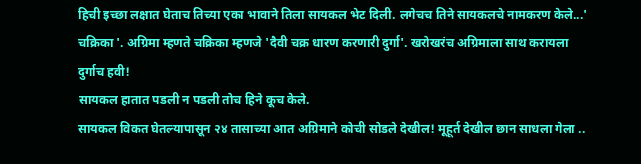हिची इच्छा लक्षात घेताच तिच्या एका भावाने तिला सायकल भेट दिली. लगेचच तिने सायकलचे नामकरण केले...' चक्रिका '. अग्रिमा म्हणते चक्रिका म्हणजे 'दैवी चक्र धारण करणारी दुर्गा'. खरोखरंच अग्रिमाला साथ करायला दुर्गाच हवी!
सायकल हातात पडली न पडली तोच हिने कूच केले.
सायकल विकत घेतल्यापासून २४ तासाच्या आत अग्रिमाने कोची सोडले देखील! मूहूर्त देखील छान साधला गेला ..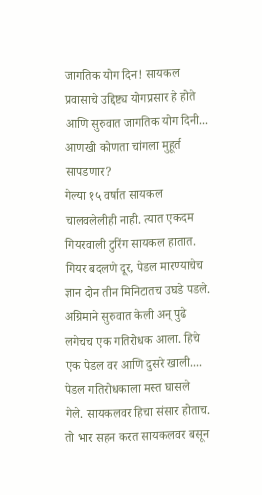जागतिक योग दिन! सायकल प्रवासाचे उद्दिष्ट्य योगप्रसार हे होते आणि सुरुवात जागतिक योग दिनी... आणखी कोणता चांगला मुहूर्त सापडणार?
गेल्या १५ वर्षात सायकल चालवलेलीही नाही. त्यात एकदम गियरवाली टुरिंग सायकल हातात. गियर बदलणे दूर, पेडल मारण्याचेच ज्ञान दोन तीन मिनिटातच उघडे पडले. अग्रिमाने सुरुवात केली अन् पुढे लगेचच एक गतिरोधक आला. हिचे एक पेडल वर आणि दुसरे खाली.... पेडल गतिरोधकाला मस्त घासले गेले. सायकलवर हिचा संसार होताच. तो भार सहन करत सायकलवर बसून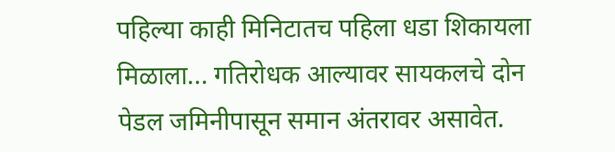पहिल्या काही मिनिटातच पहिला धडा शिकायला मिळाला... गतिरोधक आल्यावर सायकलचे दोन पेडल जमिनीपासून समान अंतरावर असावेत.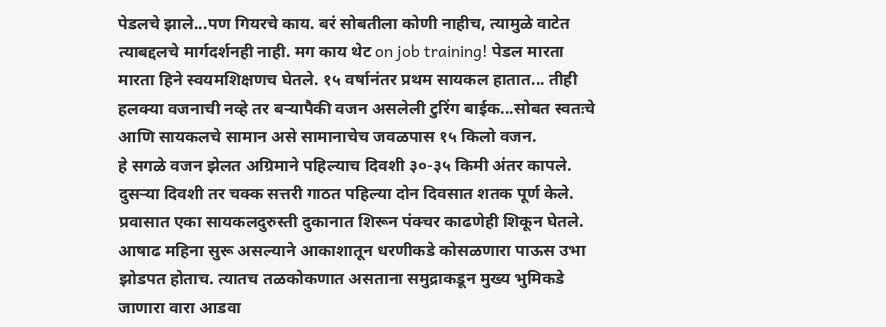पेडलचे झाले...पण गियरचे काय. बरं सोबतीला कोणी नाहीच, त्यामुळे वाटेत त्याबद्दलचे मार्गदर्शनही नाही. मग काय थेट on job training! पेडल मारता मारता हिने स्वयमशिक्षणच घेतले. १५ वर्षानंतर प्रथम सायकल हातात... तीही हलक्या वजनाची नव्हे तर बऱ्यापैकी वजन असलेली टुरिंग बाईक...सोबत स्वतःचे आणि सायकलचे सामान असे सामानाचेच जवळपास १५ किलो वजन.
हे सगळे वजन झेलत अग्रिमाने पहिल्याच दिवशी ३०-३५ किमी अंतर कापले. दुसऱ्या दिवशी तर चक्क सत्तरी गाठत पहिल्या दोन दिवसात शतक पूर्ण केले. प्रवासात एका सायकलदुरुस्ती दुकानात शिरून पंक्चर काढणेही शिकून घेतले.
आषाढ महिना सुरू असल्याने आकाशातून धरणीकडे कोसळणारा पाऊस उभा झोडपत होताच. त्यातच तळकोकणात असताना समुद्राकडून मुख्य भुमिकडे जाणारा वारा आडवा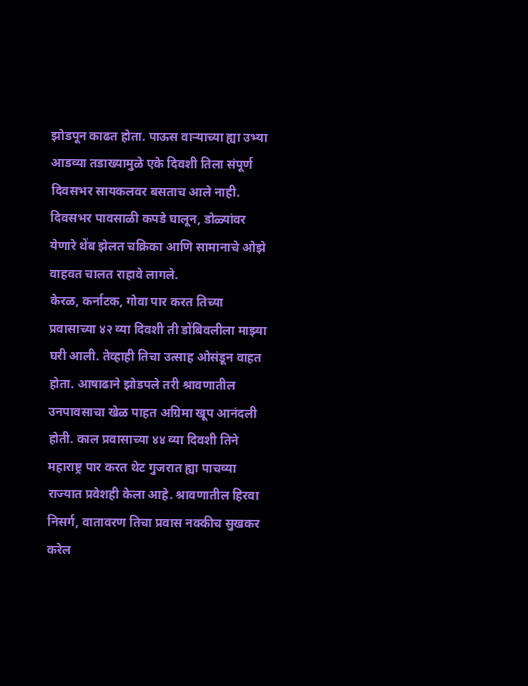झोडपून काढत होता. पाऊस वाऱ्याच्या ह्या उभ्या आडव्या तडाख्यामुळे एके दिवशी तिला संपूर्ण दिवसभर सायकलवर बसताच आले नाही. दिवसभर पावसाळी कपडे घालून, डोळ्यांवर येणारे थेंब झेलत चक्रिका आणि सामानाचे ओझे वाहवत चालत राहावे लागले.
केरळ, कर्नाटक, गोवा पार करत तिच्या प्रवासाच्या ४२ व्या दिवशी ती डोंबिवलीला माझ्या घरी आली. तेव्हाही तिचा उत्साह ओसंडून वाहत होता. आषाढाने झोडपले तरी श्रावणातील उनपावसाचा खेळ पाहत अग्रिमा खूप आनंदली होती. काल प्रवासाच्या ४४ व्या दिवशी तिने महाराष्ट्र पार करत थेट गुजरात ह्या पाचव्या राज्यात प्रवेशही केला आहे. श्रावणातील हिरवा निसर्ग, वातावरण तिचा प्रवास नक्कीच सुखकर करेल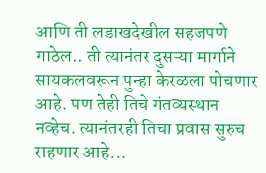आणि ती लडाखदेखील सहजपणे गाठेल.. ती त्यानंतर दुसऱ्या मार्गाने सायकलवरून पुन्हा केरळला पोचणार आहे. पण तेही तिचे गंतव्यस्थान नव्हेच. त्यानंतरही तिचा प्रवास सुरुच राहणार आहे...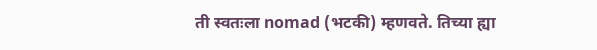ती स्वतःला nomad (भटकी) म्हणवते. तिच्या ह्या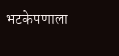भटकेपणाला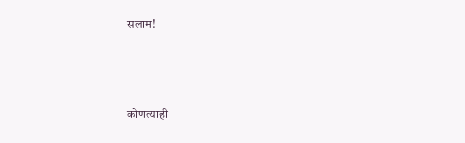सलाम!





कोणत्याही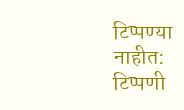टिप्पण्या नाहीत:
टिप्पणी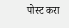पोस्ट करा